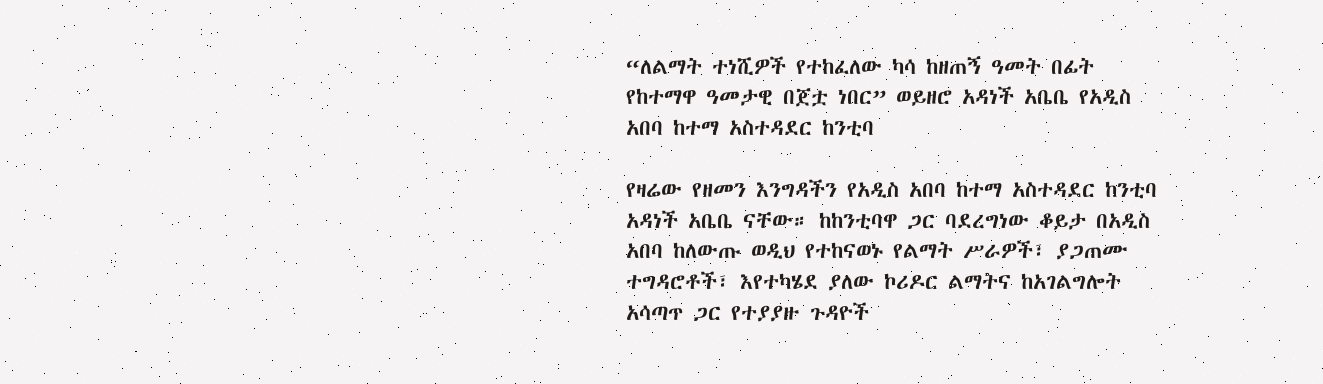“ለልማት ተነሺዎች የተከፈለው ካሳ ከዘጠኝ ዓመት በፊት የከተማዋ ዓመታዊ በጀቷ ነበር” ወይዘሮ አዳነች አቤቤ የአዲስ አበባ ከተማ አስተዳደር ከንቲባ

የዛሬው የዘመን እንግዳችን የአዲስ አበባ ከተማ አስተዳደር ከንቲባ አዳነች አቤቤ ናቸው። ከከንቲባዋ ጋር ባደረግነው ቆይታ በአዲስ አበባ ከለውጡ ወዲህ የተከናወኑ የልማት ሥራዎች፣ ያጋጠሙ ተግዳሮቶች፣ እየተካሄደ ያለው ኮሪዶር ልማትና ከአገልግሎት አሳጣጥ ጋር የተያያዙ ጉዳዮች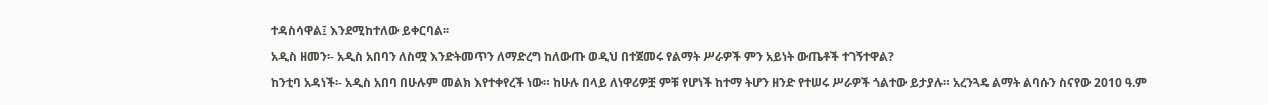ተዳስሳዋል፤ እንደሚከተለው ይቀርባል፡፡

አዲስ ዘመን፡- አዲስ አበባን ለስሟ እንድትመጥን ለማድረግ ከለውጡ ወዲህ በተጀመሩ የልማት ሥራዎች ምን አይነት ውጤቶች ተገኝተዋል?

ከንቲባ አዳነች፡- አዲስ አበባ በሁሉም መልክ እየተቀየረች ነው። ከሁሉ በላይ ለነዋሪዎቿ ምቹ የሆነች ከተማ ትሆን ዘንድ የተሠሩ ሥራዎች ጎልተው ይታያሉ። አረንጓዴ ልማት ልባሱን ስናየው 2010 ዓ.ም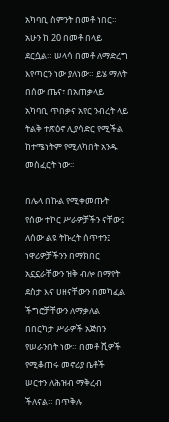አካባቢ ስምንት በመቶ ነበር። አሁን ከ 20 በመቶ በላይ ደርሷል። ሠላሳ በመቶ ለማድረግ እየጣርን ነው ያለነው። ይሄ ማለት በሰው ጤና፣ በአጠቃላይ አካባቢ ጥበቃና አየር ንብረት ላይ ትልቅ ተጽዕኖ ሊያሳድር የሚችል ከተሜነትም የሚለካበት አንዱ መስፈርት ነው፡፡

በሌላ በኩል የሚቀመጡት የሰው ተኮር ሥራዎቻችን ናቸው፤ ለሰው ልዩ ትኩረት ሰጥተን፤ ነዋሪዎቻችንን በማክበር አኗኗራቸውን ዝቅ ብሎ በማየት ደስታ እና ሀዘናቸውን በመካፈል ችግሮቻቸውን ለማቃለል በበርካታ ሥራዎች አጅበን የሠራንበት ነው። በመቶ ሺዎች የሚቆጠሩ መኖሪያ ቤቶች ሠርተን ለሕዝብ ማቅረብ ችለናል። በጥቅሉ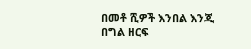በመቶ ሺዎች እንበል እንጂ በግል ዘርፍ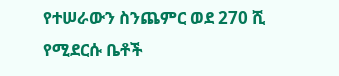የተሠራውን ስንጨምር ወደ 270 ሺ የሚደርሱ ቤቶች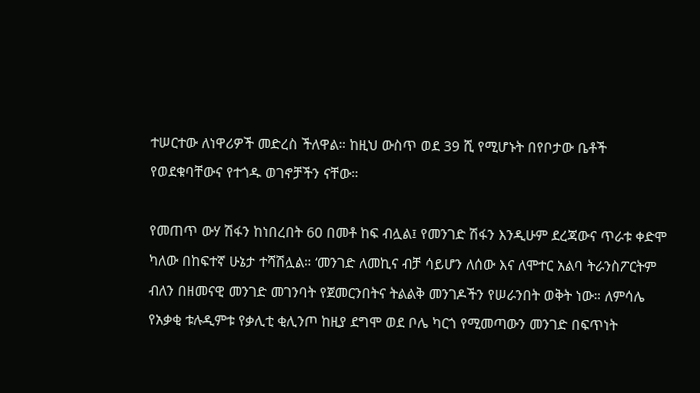ተሠርተው ለነዋሪዎች መድረስ ችለዋል። ከዚህ ውስጥ ወደ 39 ሺ የሚሆኑት በየቦታው ቤቶች የወደቁባቸውና የተጎዱ ወገኖቻችን ናቸው።

የመጠጥ ውሃ ሽፋን ከነበረበት 60 በመቶ ከፍ ብሏል፤ የመንገድ ሽፋን እንዲሁም ደረጃውና ጥራቱ ቀድሞ ካለው በከፍተኛ ሁኔታ ተሻሽሏል። ‘መንገድ ለመኪና ብቻ ሳይሆን ለሰው እና ለሞተር አልባ ትራንስፖርትም ብለን በዘመናዊ መንገድ መገንባት የጀመርንበትና ትልልቅ መንገዶችን የሠራንበት ወቅት ነው። ለምሳሌ የአቃቂ ቱሉዲምቱ የቃሊቲ ቂሊንጦ ከዚያ ደግሞ ወደ ቦሌ ካርጎ የሚመጣውን መንገድ በፍጥነት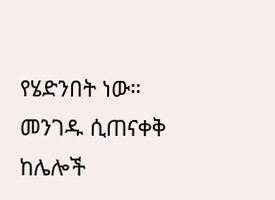የሄድንበት ነው። መንገዱ ሲጠናቀቅ ከሌሎች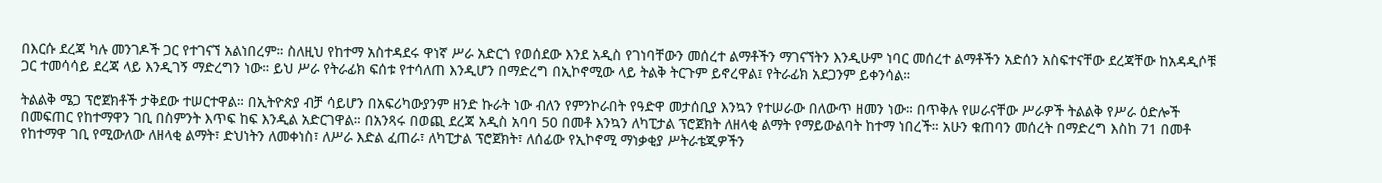በእርሱ ደረጃ ካሉ መንገዶች ጋር የተገናኘ አልነበረም። ስለዚህ የከተማ አስተዳደሩ ዋነኛ ሥራ አድርጎ የወሰደው እንደ አዲስ የገነባቸውን መሰረተ ልማቶችን ማገናኘትን እንዲሁም ነባር መሰረተ ልማቶችን አድሰን አስፍተናቸው ደረጃቸው ከአዳዲሶቹ ጋር ተመሳሳይ ደረጃ ላይ እንዲገኝ ማድረግን ነው። ይህ ሥራ የትራፊክ ፍሰቱ የተሳለጠ እንዲሆን በማድረግ በኢኮኖሚው ላይ ትልቅ ትርጉም ይኖረዋል፤ የትራፊክ አደጋንም ይቀንሳል።

ትልልቅ ሜጋ ፕሮጀክቶች ታቅደው ተሠርተዋል። በኢትዮጵያ ብቻ ሳይሆን በአፍሪካውያንም ዘንድ ኩራት ነው ብለን የምንኮራበት የዓድዋ መታሰቢያ እንኳን የተሠራው በለውጥ ዘመን ነው። በጥቅሉ የሠራናቸው ሥራዎች ትልልቅ የሥራ ዕድሎች በመፍጠር የከተማዋን ገቢ በስምንት እጥፍ ከፍ እንዲል አድርገዋል። በአንጻሩ በወጪ ደረጃ አዲስ አባባ 50 በመቶ እንኳን ለካፒታል ፕሮጀክት ለዘላቂ ልማት የማይውልባት ከተማ ነበረች። አሁን ቁጠባን መሰረት በማድረግ እስከ 71 በመቶ የከተማዋ ገቢ የሚውለው ለዘላቂ ልማት፣ ድህነትን ለመቀነስ፣ ለሥራ እድል ፈጠራ፣ ለካፒታል ፕሮጀክት፣ ለሰፊው የኢኮኖሚ ማነቃቂያ ሥትራቴጂዎችን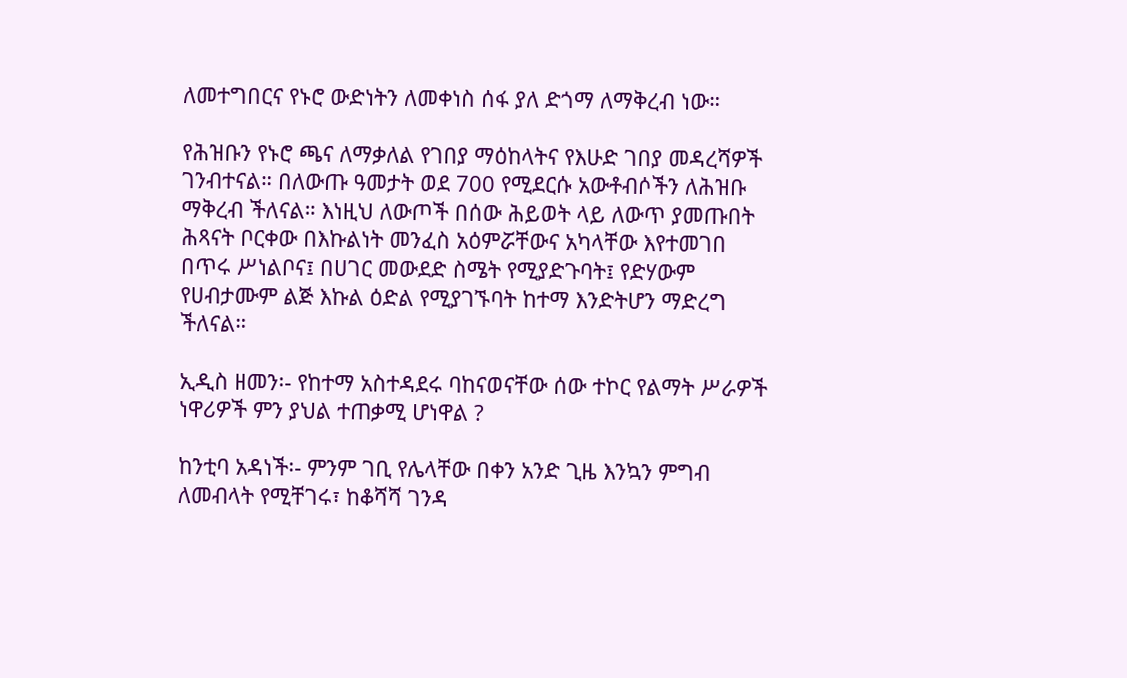ለመተግበርና የኑሮ ውድነትን ለመቀነስ ሰፋ ያለ ድጎማ ለማቅረብ ነው።

የሕዝቡን የኑሮ ጫና ለማቃለል የገበያ ማዕከላትና የእሁድ ገበያ መዳረሻዎች ገንብተናል። በለውጡ ዓመታት ወደ 700 የሚደርሱ አውቶብሶችን ለሕዝቡ ማቅረብ ችለናል። እነዚህ ለውጦች በሰው ሕይወት ላይ ለውጥ ያመጡበት ሕጻናት ቦርቀው በእኩልነት መንፈስ አዕምሯቸውና አካላቸው እየተመገበ በጥሩ ሥነልቦና፤ በሀገር መውደድ ስሜት የሚያድጉባት፤ የድሃውም የሀብታሙም ልጅ እኩል ዕድል የሚያገኙባት ከተማ እንድትሆን ማድረግ ችለናል።

ኢዲስ ዘመን፡- የከተማ አስተዳደሩ ባከናወናቸው ሰው ተኮር የልማት ሥራዎች ነዋሪዎች ምን ያህል ተጠቃሚ ሆነዋል ?

ከንቲባ አዳነች፡- ምንም ገቢ የሌላቸው በቀን አንድ ጊዜ እንኳን ምግብ ለመብላት የሚቸገሩ፣ ከቆሻሻ ገንዳ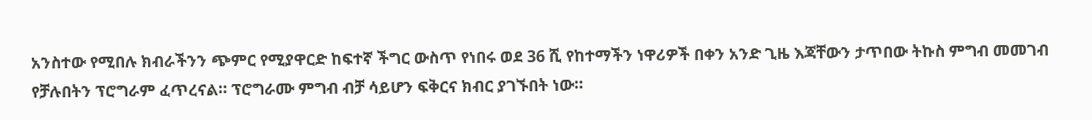አንስተው የሚበሉ ክብራችንን ጭምር የሚያዋርድ ከፍተኛ ችግር ውስጥ የነበሩ ወደ 36 ሺ የከተማችን ነዋሪዎች በቀን አንድ ጊዜ እጃቸውን ታጥበው ትኩስ ምግብ መመገብ የቻሉበትን ፕሮግራም ፈጥረናል። ፕሮግራሙ ምግብ ብቻ ሳይሆን ፍቅርና ክብር ያገኙበት ነው።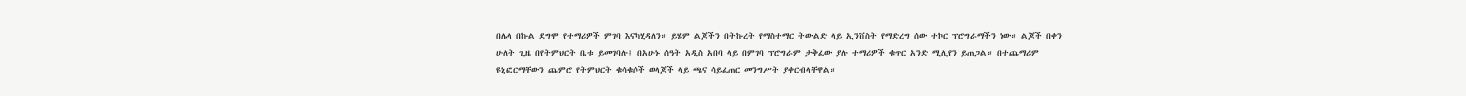በሌላ በኩል ደግሞ የተማሪዎች ምገባ እናካሂዳለን። ይሄም ልጆችን በትኩረት የማስተማር ትውልድ ላይ ኢንቨስት የማድረግ ሰው ተኮር ፕሮግራማችን ነው። ልጆች በቀን ሁለት ጊዜ በየትምህርት ቤቱ ይመገባሉ፤ በአሁኑ ሰዓት አዲስ አበባ ላይ በምገባ ፕሮግራም ታቅፈው ያሉ ተማሪዎች ቁጥር አንድ ሚሊየን ይጠጋል። በተጨማሪም ዩኒፎርማቸውን ጨምሮ የትምህርት ቁሳቁሶች ወላጆች ላይ ጫና ሳይፈጠር መንግሥት ያቀርብላቸዋል።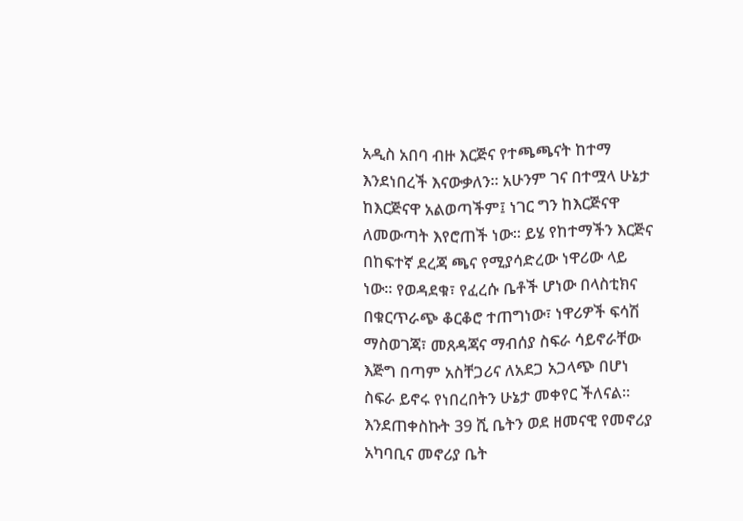አዲስ አበባ ብዙ እርጅና የተጫጫናት ከተማ እንደነበረች እናውቃለን። አሁንም ገና በተሟላ ሁኔታ ከእርጅናዋ አልወጣችም፤ ነገር ግን ከእርጅናዋ ለመውጣት እየሮጠች ነው። ይሄ የከተማችን እርጅና በከፍተኛ ደረጃ ጫና የሚያሳድረው ነዋሪው ላይ ነው። የወዳደቁ፣ የፈረሱ ቤቶች ሆነው በላስቲክና በቁርጥራጭ ቆርቆሮ ተጠግነው፣ ነዋሪዎች ፍሳሽ ማስወገጃ፣ መጸዳጃና ማብሰያ ስፍራ ሳይኖራቸው እጅግ በጣም አስቸጋሪና ለአደጋ አጋላጭ በሆነ ስፍራ ይኖሩ የነበረበትን ሁኔታ መቀየር ችለናል። እንደጠቀስኩት 39 ሺ ቤትን ወደ ዘመናዊ የመኖሪያ አካባቢና መኖሪያ ቤት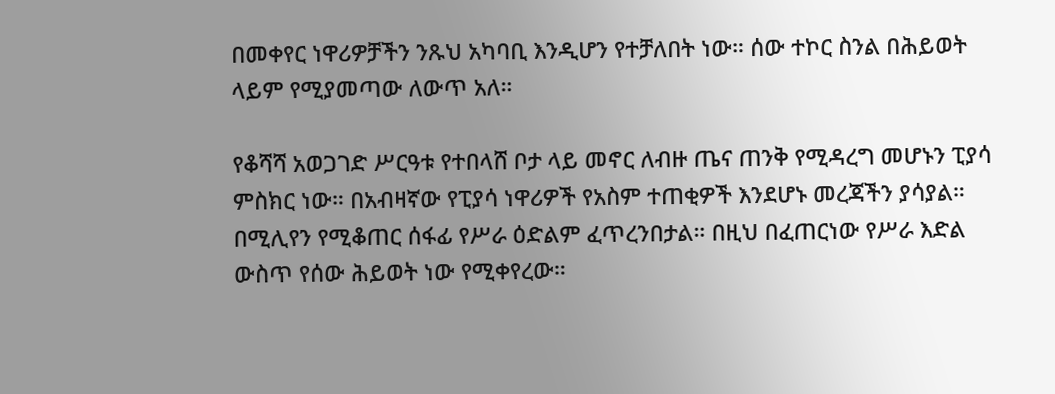በመቀየር ነዋሪዎቻችን ንጹህ አካባቢ እንዲሆን የተቻለበት ነው። ሰው ተኮር ስንል በሕይወት ላይም የሚያመጣው ለውጥ አለ።

የቆሻሻ አወጋገድ ሥርዓቱ የተበላሸ ቦታ ላይ መኖር ለብዙ ጤና ጠንቅ የሚዳረግ መሆኑን ፒያሳ ምስክር ነው። በአብዛኛው የፒያሳ ነዋሪዎች የአስም ተጠቂዎች እንደሆኑ መረጃችን ያሳያል። በሚሊየን የሚቆጠር ሰፋፊ የሥራ ዕድልም ፈጥረንበታል። በዚህ በፈጠርነው የሥራ እድል ውስጥ የሰው ሕይወት ነው የሚቀየረው።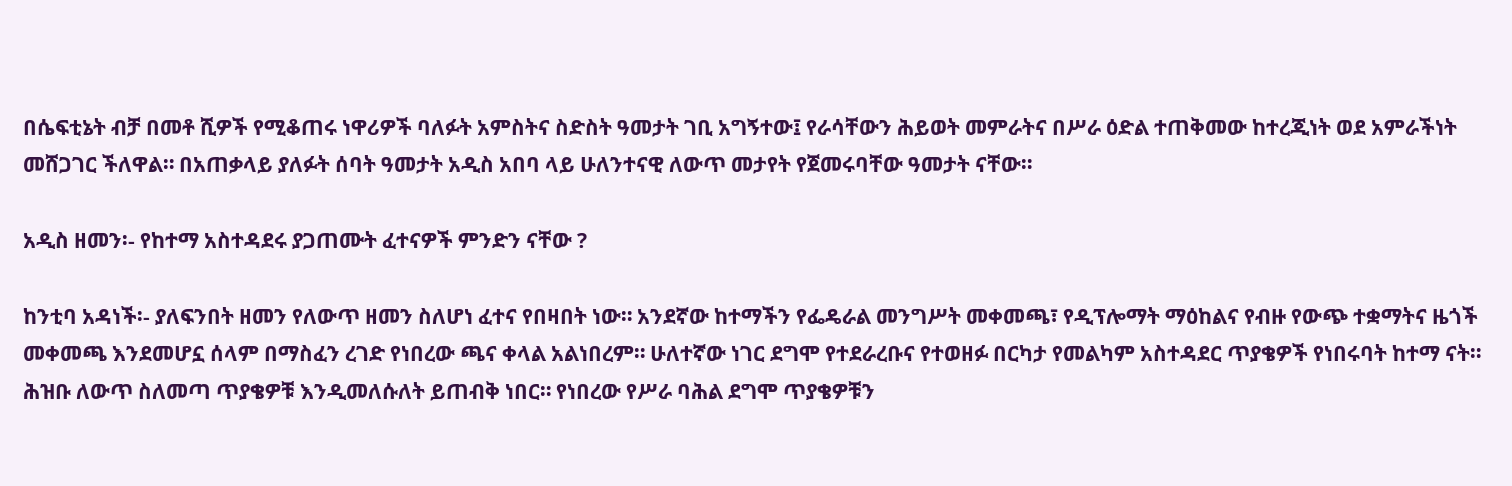በሴፍቲኔት ብቻ በመቶ ሺዎች የሚቆጠሩ ነዋሪዎች ባለፉት አምስትና ስድስት ዓመታት ገቢ አግኝተው፤ የራሳቸውን ሕይወት መምራትና በሥራ ዕድል ተጠቅመው ከተረጂነት ወደ አምራችነት መሸጋገር ችለዋል። በአጠቃላይ ያለፉት ሰባት ዓመታት አዲስ አበባ ላይ ሁለንተናዊ ለውጥ መታየት የጀመሩባቸው ዓመታት ናቸው።

አዲስ ዘመን፡- የከተማ አስተዳደሩ ያጋጠሙት ፈተናዎች ምንድን ናቸው ?

ከንቲባ አዳነች፡- ያለፍንበት ዘመን የለውጥ ዘመን ስለሆነ ፈተና የበዛበት ነው። አንደኛው ከተማችን የፌዴራል መንግሥት መቀመጫ፣ የዲፕሎማት ማዕከልና የብዙ የውጭ ተቋማትና ዜጎች መቀመጫ እንደመሆኗ ሰላም በማስፈን ረገድ የነበረው ጫና ቀላል አልነበረም። ሁለተኛው ነገር ደግሞ የተደራረቡና የተወዘፉ በርካታ የመልካም አስተዳደር ጥያቄዎች የነበሩባት ከተማ ናት። ሕዝቡ ለውጥ ስለመጣ ጥያቄዎቹ እንዲመለሱለት ይጠብቅ ነበር። የነበረው የሥራ ባሕል ደግሞ ጥያቄዎቹን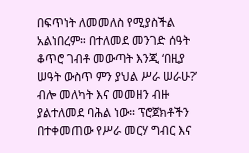በፍጥነት ለመመለስ የሚያስችል አልነበረም። በተለመደ መንገድ ሰዓት ቆጥሮ ገብቶ መውጣት እንጂ ‘በዚያ ሠዓት ውስጥ ምን ያህል ሥራ ሠራሁ?’ ብሎ መለካት እና መመዘን ብዙ ያልተለመደ ባሕል ነው። ፕሮጀክቶችን በተቀመጠው የሥራ መርሃ ግብር እና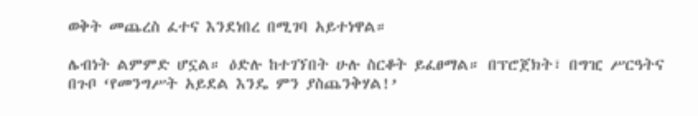ወቅት መጨረስ ፈተና እንደነበረ በሚገባ አይተነዋል።

ሌብነት ልምምድ ሆኗል። ዕድሉ ከተገኘበት ሁሉ ስርቆት ይፈፀማል። በፕሮጀክት፣ በግዢ ሥርዓትና በጉቦ ‘የመንግሥት አይደል እንዴ ምን ያስጨንቅሃል!’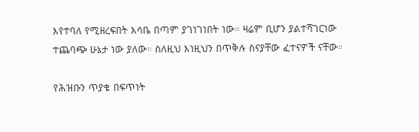እየተባለ የሚዘረፍበት እሳቤ በጣም ያገነገነበት ነው። ዛሬም ቢሆን ያልተሻገርነው ተጨባጭ ሁኔታ ነው ያለው። ስለዚህ እነዚህን በጥቅሉ ስናያቸው ፈተናዎች ናቸው።

የሕዝቡን ጥያቄ በፍጥነት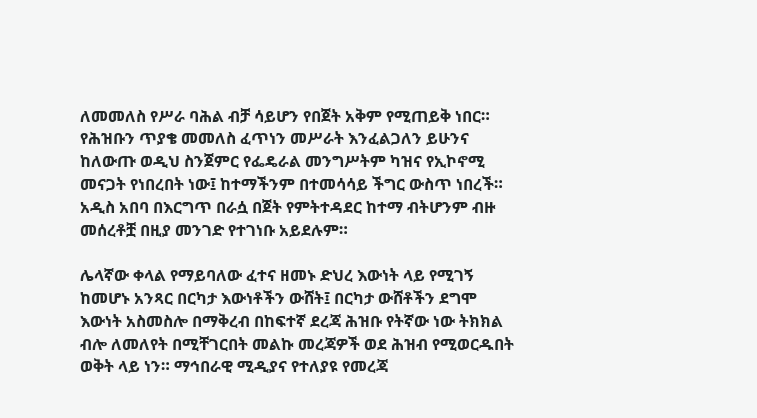ለመመለስ የሥራ ባሕል ብቻ ሳይሆን የበጀት አቅም የሚጠይቅ ነበር። የሕዝቡን ጥያቄ መመለስ ፈጥነን መሥራት እንፈልጋለን ይሁንና ከለውጡ ወዲህ ስንጀምር የፌዴራል መንግሥትም ካዝና የኢኮኖሚ መናጋት የነበረበት ነው፤ ከተማችንም በተመሳሳይ ችግር ውስጥ ነበረች። አዲስ አበባ በእርግጥ በራሷ በጀት የምትተዳደር ከተማ ብትሆንም ብዙ መሰረቶቿ በዚያ መንገድ የተገነቡ አይደሉም።

ሌላኛው ቀላል የማይባለው ፈተና ዘመኑ ድህረ እውነት ላይ የሚገኝ ከመሆኑ አንጻር በርካታ እውነቶችን ውሸት፤ በርካታ ውሸቶችን ደግሞ እውነት አስመስሎ በማቅረብ በከፍተኛ ደረጃ ሕዝቡ የትኛው ነው ትክክል ብሎ ለመለየት በሚቸገርበት መልኩ መረጃዎች ወደ ሕዝብ የሚወርዱበት ወቅት ላይ ነን። ማኅበራዊ ሚዲያና የተለያዩ የመረጃ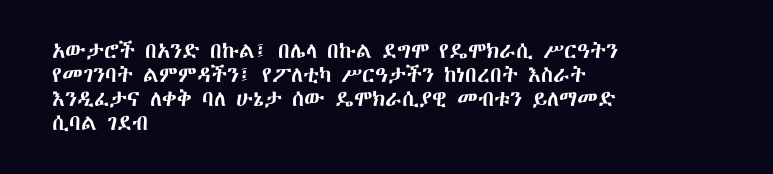አውታሮች በአንድ በኩል፤ በሌላ በኩል ደግሞ የዴሞክራሲ ሥርዓትን የመገንባት ልምምዳችን፤ የፖለቲካ ሥርዓታችን ከነበረበት እስራት እንዲፈታና ለቀቅ ባለ ሁኔታ ሰው ዴሞክራሲያዊ መብቱን ይለማመድ ሲባል ገደብ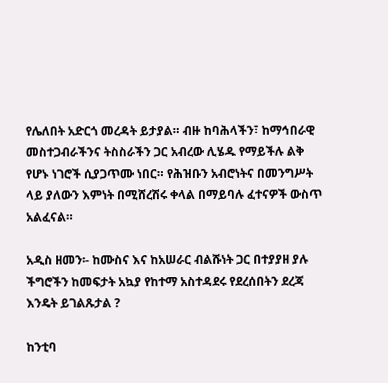የሌለበት አድርጎ መረዳት ይታያል። ብዙ ከባሕላችን፣ ከማኅበራዊ መስተጋብራችንና ትስስራችን ጋር አብረው ሊሄዱ የማይችሉ ልቅ የሆኑ ነገሮች ሲያጋጥሙ ነበር። የሕዝቡን አብሮነትና በመንግሥት ላይ ያለውን እምነት በሚሸረሽሩ ቀላል በማይባሉ ፈተናዎች ውስጥ አልፈናል።

አዲስ ዘመን፡- ከሙስና እና ከአሠራር ብልሹነት ጋር በተያያዘ ያሉ ችግሮችን ከመፍታት አኳያ የከተማ አስተዳደሩ የደረሰበትን ደረጃ እንዴት ይገልጹታል ?

ከንቲባ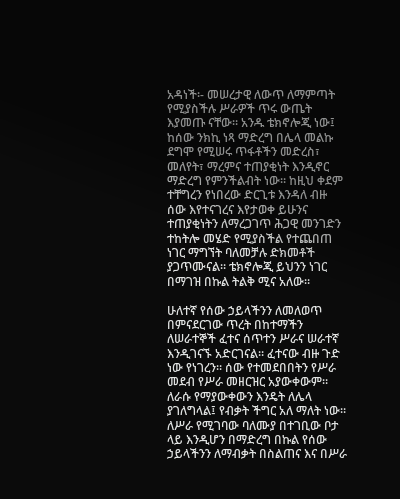አዳነች፡- መሠረታዊ ለውጥ ለማምጣት የሚያስችሉ ሥራዎች ጥሩ ውጤት እያመጡ ናቸው። አንዱ ቴክኖሎጂ ነው፤ ከሰው ንክኪ ነጻ ማድረግ በሌላ መልኩ ደግሞ የሚሠሩ ጥፋቶችን መድረስ፣ መለየት፣ ማረምና ተጠያቂነት እንዲኖር ማድረግ የምንችልብት ነው። ከዚህ ቀደም ተቸግረን የነበረው ድርጊቱ እንዳለ ብዙ ሰው እየተናገረና እየታወቀ ይሁንና ተጠያቂነትን ለማረጋገጥ ሕጋዊ መንገድን ተከትሎ መሄድ የሚያስችል የተጨበጠ ነገር ማግኘት ባለመቻሉ ድክመቶች ያጋጥሙናል። ቴክኖሎጂ ይህንን ነገር በማገዝ በኩል ትልቅ ሚና አለው።

ሁለተኛ የሰው ኃይላችንን ለመለወጥ በምናደርገው ጥረት በከተማችን ለሠራተኞች ፈተና ሰጥተን ሥራና ሠራተኛ እንዲገናኙ አድርገናል። ፈተናው ብዙ ጉድ ነው የነገረን። ሰው የተመደበበትን የሥራ መደብ የሥራ መዘርዝር አያውቀውም። ለራሱ የማያውቀውን እንዴት ለሌላ ያገለግላል፤ የብቃት ችግር አለ ማለት ነው። ለሥራ የሚገባው ባለሙያ በተገቢው ቦታ ላይ እንዲሆን በማድረግ በኩል የሰው ኃይላችንን ለማብቃት በስልጠና እና በሥራ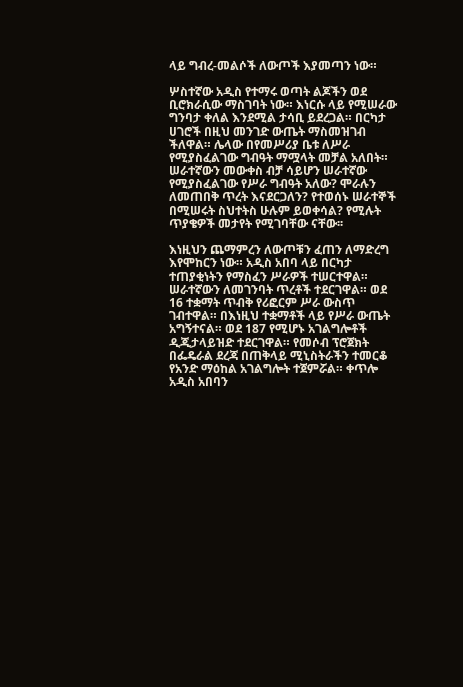ላይ ግብረ-መልሶች ለውጦች እያመጣን ነው።

ሦስተኛው አዲስ የተማሩ ወጣት ልጆችን ወደ ቢሮክራሲው ማስገባት ነው። እነርሱ ላይ የሚሠራው ግንባታ ቀለል እንደሚል ታሳቢ ይደረጋል። በርካታ ሀገሮች በዚህ መንገድ ውጤት ማስመዝገብ ችለዋል። ሌላው በየመሥሪያ ቤቱ ለሥራ የሚያስፈልገው ግብዓት ማሟላት መቻል አለበት። ሠራተኛውን መውቀስ ብቻ ሳይሆን ሠራተኛው የሚያስፈልገው የሥራ ግብዓት አለው? ሞራሉን ለመጠበቅ ጥረት እናደርጋለን? የተወሰኑ ሠራተኞች በሚሠሩት ስህተትስ ሁሉም ይወቀሳል? የሚሉት ጥያቄዎች መታየት የሚገባቸው ናቸው፡፡

እነዚህን ጨማምረን ለውጦቹን ፈጠን ለማድረግ እየሞከርን ነው። አዲስ አበባ ላይ በርካታ ተጠያቂነትን የማስፈን ሥራዎች ተሠርተዋል። ሠራተኛውን ለመገንባት ጥረቶች ተደርገዋል። ወደ 16 ተቋማት ጥብቅ የሪፎርም ሥራ ውስጥ ገብተዋል። በእነዚህ ተቋማቶች ላይ የሥራ ውጤት አግኝተናል። ወደ 187 የሚሆኑ አገልግሎቶች ዲጂታላይዝድ ተደርገዋል። የመሶብ ፕሮጀክት በፌዴራል ደረጃ በጠቅላይ ሚኒስትራችን ተመርቆ የአንድ ማዕከል አገልግሎት ተጀምሯል። ቀጥሎ አዲስ አበባን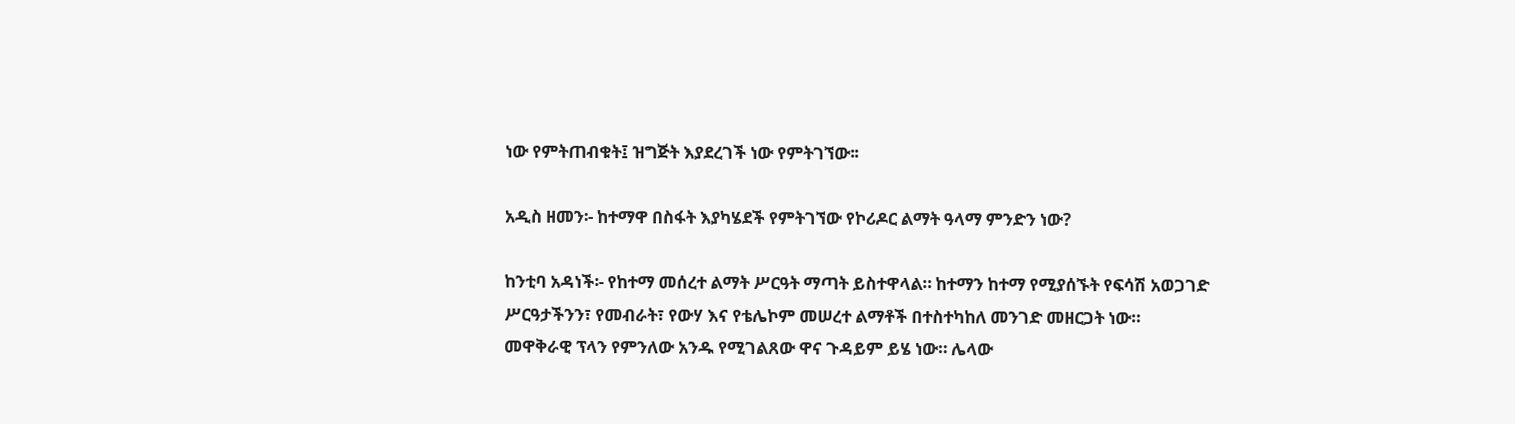ነው የምትጠብቁት፤ ዝግጅት እያደረገች ነው የምትገኘው፡፡

አዲስ ዘመን፡- ከተማዋ በስፋት እያካሄደች የምትገኘው የኮሪዶር ልማት ዓላማ ምንድን ነው?

ከንቲባ አዳነች፡- የከተማ መሰረተ ልማት ሥርዓት ማጣት ይስተዋላል። ከተማን ከተማ የሚያሰኙት የፍሳሽ አወጋገድ ሥርዓታችንን፣ የመብራት፣ የውሃ እና የቴሌኮም መሠረተ ልማቶች በተስተካከለ መንገድ መዘርጋት ነው። መዋቅራዊ ፕላን የምንለው አንዱ የሚገልጸው ዋና ጉዳይም ይሄ ነው። ሌላው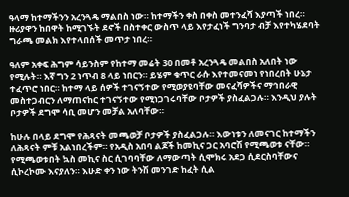ዓላማ ከተማችንን አረንጓዴ ማልበስ ነው። ከተማችን ቀስ በቀስ መተንፈሻ እያጣች ነበረ። ዙሪያዋን ከበዋት ከሚገኙት ደኖች በስተቀር ውስጥ ላይ እየታፈነች ግንባታ ብቻ እየተካሄደባት ግራጫ መልክ እየተላበሰች መጥታ ነበረ።

ዓለም አቀፍ ሕግም ሳይንስም የከተማ መሬት 30 በመቶ አረንጓዴ መልበስ አለበት ነው የሚሉት። እኛ ግን 2 ነጥብ 8 ላይ ነበርን። ይሄም ቁጥር ራሱ እየተመናመነ የነበረበት ሁኔታ ተፈጥሮ ነበር። ከተማ ላይ ሰዎች ተገናኝተው የሚወያዩባቸው መናፈሻዎችና ማኅበራዊ መስተጋብርን ለማጠናከር ተገናኝተው የሚነጋገሩባቸው ቦታዎች ያስፈልጋሉ። እንዲህ ያሉት ቦታዎች ደግሞ ሳቢ መሆን መቻል አለባቸው።

ከሁሉ በላይ ደግሞ የሕጻናት መጫወቻ ቦታዎች ያስፈልጋሉ። እውነቱን ለመናገር ከተማችን ለሕጻናት ምቹ አልነበረችም። የአዲስ አበባ ልጆች ከመኪና ጋር አባሮሽ የሚጫወቱ ናቸው። የሚጫወቱበት ኳስ መኪና ስር ሲገባባቸው ለማውጣት ሲሞክሩ አደጋ ሲደርስባቸውና ሲኮረኮሙ እናያለን። እሁድ ቀን ነው ትንሽ መንገድ ከፈት ሲል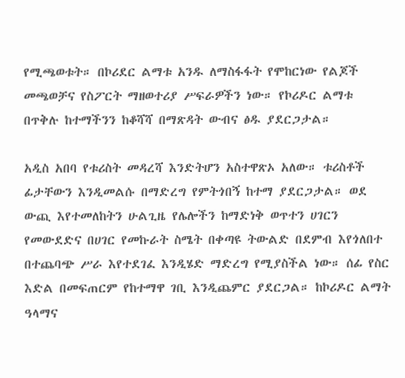የሚጫወቱት። በኮሪደር ልማቱ አንዱ ለማስፋፋት የሞከርነው የልጆች መጫወቻና የስፖርት ማዘወተሪያ ሥፍራዎችን ነው። የኮሪዶር ልማቱ በጥቅሉ ከተማችንን ከቆሻሻ በማጽዳት ውብና ፅዱ ያደርጋታል።

አዲስ አበባ የቱሪስት መዳረሻ እንድትሆን አስተዋጽኦ አለው። ቱሪስቶች ፊታቸውን እንዲመልሱ በማድረግ የምትጎበኝ ከተማ ያደርጋታል። ወደ ውጪ እየተመለከትን ሁልጊዜ የሌሎችን ከማድነቅ ወጥተን ሀገርን የመውደድና በሀገር የመኩራት ስሜት በቀጣዩ ትውልድ በደምብ እየጎለበተ በተጨባጭ ሥራ እየተደገፈ እንዲሄድ ማድረግ የሚያስችል ነው። ሰፊ የስር እድል በመፍጠርም የከተማዋ ገቢ እንዲጨምር ያደርጋል። ከኮሪዶር ልማት ዓላማና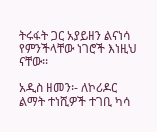ትሩፋት ጋር አያይዘን ልናነሳ የምንችላቸው ነገሮች እነዚህ ናቸው፡፡

አዲስ ዘመን፡- ለኮሪዶር ልማት ተነሺዎች ተገቢ ካሳ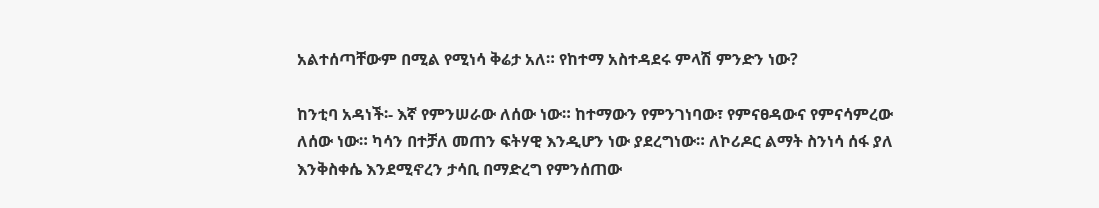አልተሰጣቸውም በሚል የሚነሳ ቅሬታ አለ። የከተማ አስተዳደሩ ምላሽ ምንድን ነው?

ከንቲባ አዳነች፡- እኛ የምንሠራው ለሰው ነው። ከተማውን የምንገነባው፣ የምናፀዳውና የምናሳምረው ለሰው ነው። ካሳን በተቻለ መጠን ፍትሃዊ እንዲሆን ነው ያደረግነው። ለኮሪዶር ልማት ስንነሳ ሰፋ ያለ እንቅስቀሴ እንደሚኖረን ታሳቢ በማድረግ የምንሰጠው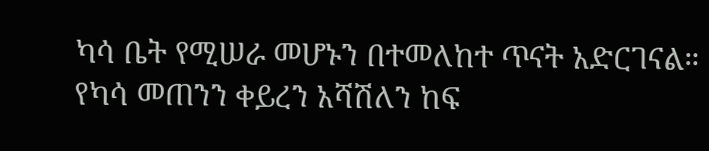ካሳ ቤት የሚሠራ መሆኑን በተመለከተ ጥናት አድርገናል። የካሳ መጠንን ቀይረን አሻሽለን ከፍ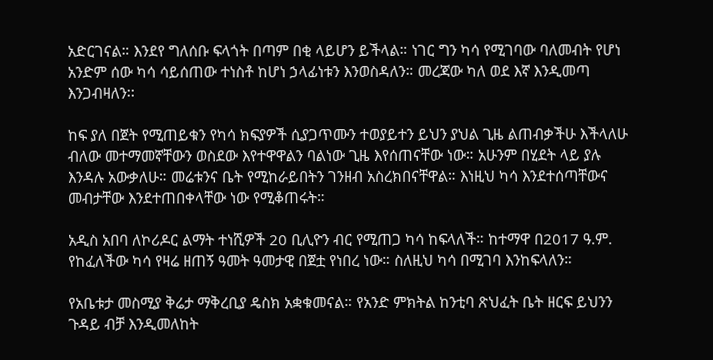አድርገናል። እንደየ ግለሰቡ ፍላጎት በጣም በቂ ላይሆን ይችላል። ነገር ግን ካሳ የሚገባው ባለመብት የሆነ አንድም ሰው ካሳ ሳይሰጠው ተነስቶ ከሆነ ኃላፊነቱን እንወስዳለን። መረጃው ካለ ወደ እኛ እንዲመጣ እንጋብዛለን፡፡

ከፍ ያለ በጀት የሚጠይቁን የካሳ ክፍያዎች ሲያጋጥሙን ተወያይተን ይህን ያህል ጊዜ ልጠብቃችሁ እችላለሁ ብለው መተማመኛቸውን ወስደው እየተዋዋልን ባልነው ጊዜ እየሰጠናቸው ነው። አሁንም በሂደት ላይ ያሉ እንዳሉ አውቃለሁ። መሬቱንና ቤት የሚከራይበትን ገንዘብ አስረክበናቸዋል። እነዚህ ካሳ እንደተሰጣቸውና መብታቸው እንደተጠበቀላቸው ነው የሚቆጠሩት።

አዲስ አበባ ለኮሪዶር ልማት ተነሺዎች 20 ቢሊዮን ብር የሚጠጋ ካሳ ከፍላለች። ከተማዋ በ2017 ዓ.ም. የከፈለችው ካሳ የዛሬ ዘጠኝ ዓመት ዓመታዊ በጀቷ የነበረ ነው። ስለዚህ ካሳ በሚገባ እንከፍላለን።

የአቤቱታ መስሚያ ቅሬታ ማቅረቢያ ዴስክ አቋቁመናል። የአንድ ምክትል ከንቲባ ጽህፈት ቤት ዘርፍ ይህንን ጉዳይ ብቻ እንዲመለከት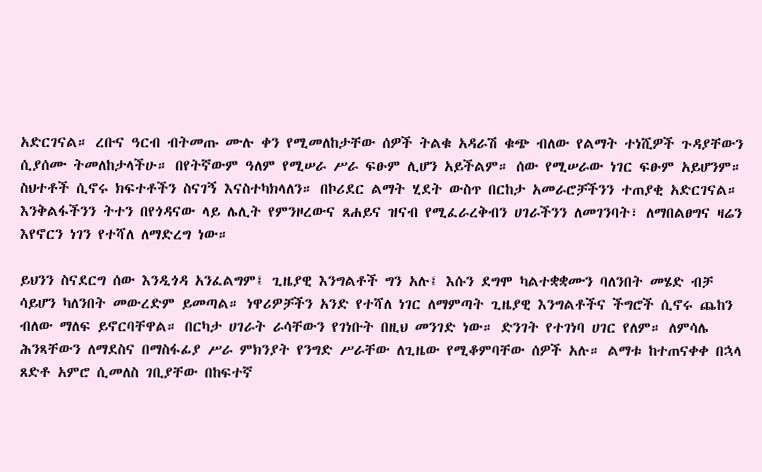አድርገናል። ረቡና ዓርብ ብትመጡ ሙሉ ቀን የሚመለከታቸው ሰዎች ትልቁ አዳራሽ ቁጭ ብለው የልማት ተነሺዎች ጉዳያቸውን ሲያሰሙ ትመለከታላችሁ። በየትኛውም ዓለም የሚሠራ ሥራ ፍፁም ሊሆን አይችልም። ሰው የሚሠራው ነገር ፍፁም አይሆንም። ስህተቶች ሲኖሩ ክፍተቶችን ስናገኝ እናስተካክላለን። በኮሪደር ልማት ሂደት ውስጥ በርከታ አመራሮቻችንን ተጠያቂ አድርገናል። እንቅልፋችንን ትተን በየጎዳናው ላይ ሌሊት የምንዞረውና ጸሐይና ዝናብ የሚፈራረቅብን ሀገራችንን ለመገንባት፣ ለማበልፀግና ዛሬን እየኖርን ነገን የተሻለ ለማድረግ ነው።

ይህንን ስናደርግ ሰው እንዲጎዳ አንፈልግም፤ ጊዜያዊ እንግልቶች ግን አሉ፤ እሱን ደግሞ ካልተቋቋሙን ባለንበት መሄድ ብቻ ሳይሆን ካለንበት መውረድም ይመጣል። ነዋሪዎቻችን አንድ የተሻለ ነገር ለማምጣት ጊዜያዊ እንግልቶችና ችግሮች ሲኖሩ ጨከን ብለው ማለፍ ይኖርባቸዋል። በርካታ ሀገራት ራሳቸውን የገነቡት በዚህ መንገድ ነው። ድንገት የተገነባ ሀገር የለም። ለምሳሌ ሕንጻቸውን ለማደስና በማስፋፊያ ሥራ ምክንያት የንግድ ሥራቸው ለጊዜው የሚቆምባቸው ሰዎች አሉ። ልማቱ ከተጠናቀቀ በኋላ ጸድቶ አምሮ ሲመለስ ገቢያቸው በከፍተኛ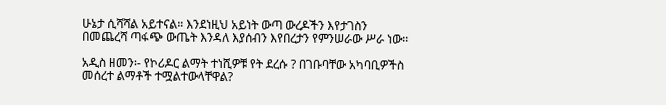ሁኔታ ሲሻሻል አይተናል። እንደነዚህ አይነት ውጣ ውረዶችን እየታገስን በመጨረሻ ጣፋጭ ውጤት እንዳለ እያሰብን እየበረታን የምንሠራው ሥራ ነው፡፡

አዲስ ዘመን፡- የኮሪዶር ልማት ተነሺዎቹ የት ደረሱ ? በገቡባቸው አካባቢዎችስ መሰረተ ልማቶች ተሟልተውላቸዋል?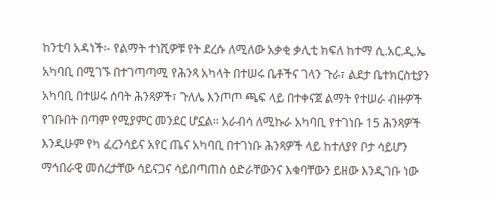ከንቲባ አዳነች፡- የልማት ተነሺዎቹ የት ደረሱ ለሚለው አቃቂ ቃሊቲ ክፍለ ከተማ ሲ.አር.ዲ.ኤ አካባቢ በሚገኙ በተገጣጣሚ የሕንጻ አካላት በተሠሩ ቤቶችና ገላን ጉራ፣ ልደታ ቤተክርስቲያን አካባቢ በተሠሩ ሰባት ሕንጻዎች፣ ጉለሌ እንጦጦ ጫፍ ላይ በተቀናጀ ልማት የተሠራ ብዙዎች የገቡበት በጣም የሚያምር መንደር ሆኗል። አራብሳ ለሚኩራ አካባቢ የተገነቡ 15 ሕንጻዎች እንዲሁም የካ ፈረንሳይና አየር ጤና አካባቢ በተገነቡ ሕንጻዎች ላይ ከተለያየ ቦታ ሳይሆን ማኅበራዊ መሰረታቸው ሳይናጋና ሳይበጣጠስ ዕድራቸውንና እቁባቸውን ይዘው እንዲገቡ ነው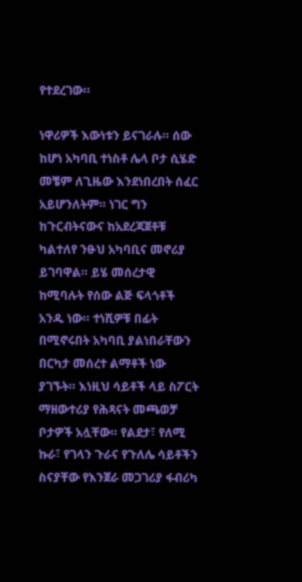የተደረገው።

ነዋሪዎች እውነቱን ይናገራሉ። ሰው ከሆነ አካባቢ ተነስቶ ሌላ ቦታ ሲሄድ መቼም ለጊዜው እንደነበረበት ሰፈር አይሆንለትም። ነገር ግን ከጉርብትናውና ከአደረጃጀቶቹ ካልተለየ ንፁህ አካባቢና መኖሪያ ይገባዋል። ይሄ መሰረታዊ ከሚባሉት የሰው ልጅ ፍላጎቶች አንዱ ነው። ተነሺዎቹ በፊት በሚኖሩበት አካባቢ ያልነበራቸውን በርካታ መሰረተ ልማቶች ነው ያገኙት። እነዚህ ሳይቶች ላይ ስፖርት ማዘውተሪያ የሕጻናት መጫወቻ ቦታዎች አሏቸው። የልደታ፣ የለሚ ኩራ፣ የገላን ጉራና የጉለሌ ሳይቶችን ስናያቸው የእንጀራ መጋገሪያ ፋብሪካ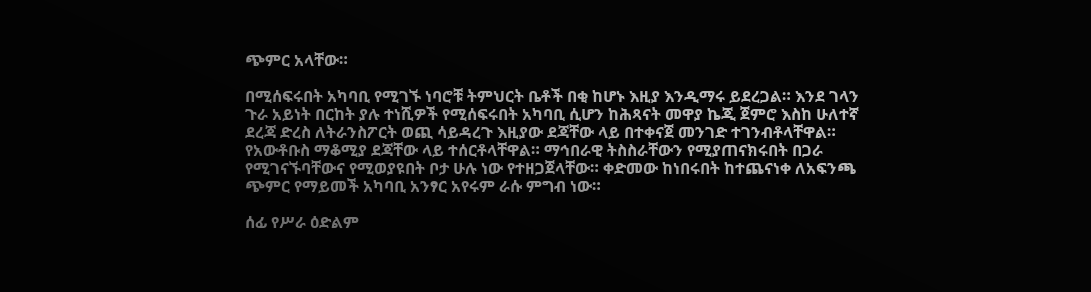ጭምር አላቸው።

በሚሰፍሩበት አካባቢ የሚገኙ ነባሮቹ ትምህርት ቤቶች በቂ ከሆኑ እዚያ እንዲማሩ ይደረጋል። እንደ ገላን ጉራ አይነት በርከት ያሉ ተነሺዎች የሚሰፍሩበት አካባቢ ሲሆን ከሕጻናት መዋያ ኬጂ ጀምሮ እስከ ሁለተኛ ደረጃ ድረስ ለትራንስፖርት ወጪ ሳይዳረጉ እዚያው ደጃቸው ላይ በተቀናጀ መንገድ ተገንብቶላቸዋል። የአውቶቡስ ማቆሚያ ደጃቸው ላይ ተሰርቶላቸዋል። ማኅበራዊ ትስስራቸውን የሚያጠናክሩበት በጋራ የሚገናኙባቸውና የሚወያዩበት ቦታ ሁሉ ነው የተዘጋጀላቸው። ቀድመው ከነበሩበት ከተጨናነቀ ለአፍንጫ ጭምር የማይመች አካባቢ አንፃር አየሩም ራሱ ምግብ ነው።

ሰፊ የሥራ ዕድልም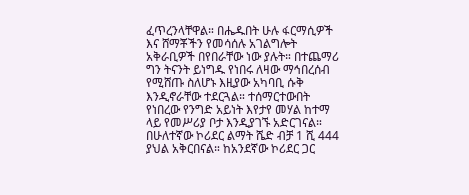ፈጥረንላቸዋል። በሔዱበት ሁሉ ፋርማሲዎች እና ሸማቾችን የመሳሰሉ አገልግሎት አቅራቢዎች በየበራቸው ነው ያሉት። በተጨማሪ ግን ትናንት ይነግዱ የነበሩ ለዛው ማኅበረሰብ የሚሸጡ ስለሆኑ እዚያው አካባቢ ሱቅ እንዲኖራቸው ተደርጓል። ተሰማርተውበት የነበረው የንግድ አይነት እየታየ መሃል ከተማ ላይ የመሥሪያ ቦታ እንዲያገኙ አድርገናል። በሁለተኛው ኮሪደር ልማት ሼድ ብቻ 1 ሺ 444 ያህል አቅርበናል። ከአንደኛው ኮሪደር ጋር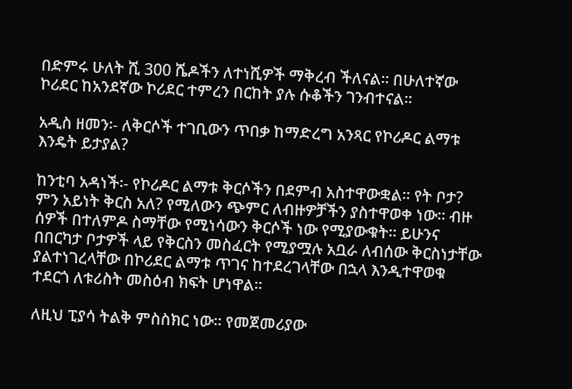በድምሩ ሁለት ሺ 300 ሼዶችን ለተነሺዎች ማቅረብ ችለናል። በሁለተኛው ኮሪደር ከአንደኛው ኮሪደር ተምረን በርከት ያሉ ሱቆችን ገንብተናል።

አዲስ ዘመን፡- ለቅርሶች ተገቢውን ጥበቃ ከማድረግ አንጻር የኮሪዶር ልማቱ እንዴት ይታያል?

ከንቲባ አዳነች፡- የኮሪዶር ልማቱ ቅርሶችን በደምብ አስተዋውቋል። የት ቦታ? ምን አይነት ቅርስ አለ? የሚለውን ጭምር ለብዙዎቻችን ያስተዋወቀ ነው። ብዙ ሰዎች በተለምዶ ስማቸው የሚነሳውን ቅርሶች ነው የሚያውቁት። ይሁንና በበርካታ ቦታዎች ላይ የቅርስን መስፈርት የሚያሟሉ አቧራ ለብሰው ቅርስነታቸው ያልተነገረላቸው በኮሪደር ልማቱ ጥገና ከተደረገላቸው በኋላ እንዲተዋወቁ ተደርጎ ለቱሪስት መስዕብ ክፍት ሆነዋል።

ለዚህ ፒያሳ ትልቅ ምስስክር ነው። የመጀመሪያው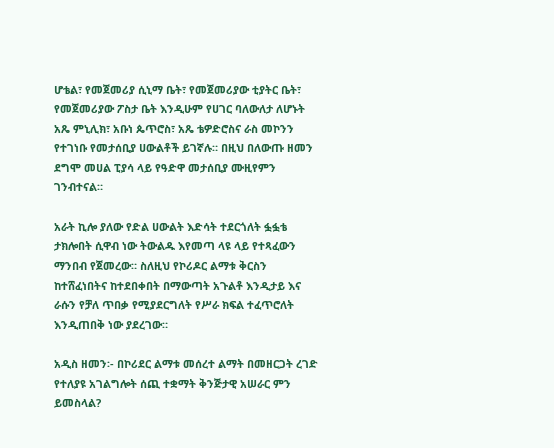ሆቴል፣ የመጀመሪያ ሲኒማ ቤት፣ የመጀመሪያው ቲያትር ቤት፣ የመጀመሪያው ፖስታ ቤት እንዲሁም የሀገር ባለውለታ ለሆኑት አጼ ምኒሊክ፣ አቡነ ጴጥሮስ፣ አጼ ቴዎድሮስና ራስ መኮንን የተገነቡ የመታሰቢያ ሀውልቶች ይገኛሉ። በዚህ በለውጡ ዘመን ደግሞ መሀል ፒያሳ ላይ የዓድዋ መታሰቢያ ሙዚየምን ገንብተናል።

አራት ኪሎ ያለው የድል ሀውልት እድሳት ተደርጎለት ፏፏቴ ታክሎበት ሲዋብ ነው ትውልዱ እየመጣ ላዩ ላይ የተጻፈውን ማንበብ የጀመረው። ስለዚህ የኮሪዶር ልማቱ ቅርስን ከተሸፈነበትና ከተደበቀበት በማውጣት አጉልቶ እንዲታይ እና ራሱን የቻለ ጥበቃ የሚያደርግለት የሥራ ክፍል ተፈጥሮለት እንዲጠበቅ ነው ያደረገው።

አዲስ ዘመን፡- በኮሪደር ልማቱ መሰረተ ልማት በመዘርጋት ረገድ የተለያዩ አገልግሎት ሰጪ ተቋማት ቅንጅታዊ አሠራር ምን ይመስላል?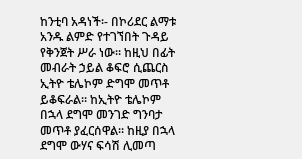ከንቲባ አዳነች፡- በኮሪደር ልማቱ አንዱ ልምድ የተገኘበት ጉዳይ የቅንጀት ሥራ ነው። ከዚህ በፊት መብራት ኃይል ቆፍሮ ሲጨርስ ኢትዮ ቴሌኮም ድግሞ መጥቶ ይቆፍራል። ከኢትዮ ቴሌኮም በኋላ ደግሞ መንገድ ግንባታ መጥቶ ያፈርሰዋል። ከዚያ በኋላ ደግሞ ውሃና ፍሳሽ ሊመጣ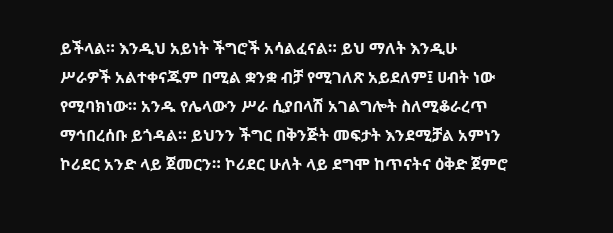ይችላል። እንዲህ አይነት ችግሮች አሳልፈናል። ይህ ማለት እንዲሁ ሥራዎች አልተቀናጁም በሚል ቋንቋ ብቻ የሚገለጽ አይደለም፤ ሀብት ነው የሚባክነው። አንዱ የሌላውን ሥራ ሲያበላሽ አገልግሎት ስለሚቆራረጥ ማኅበረሰቡ ይጎዳል። ይህንን ችግር በቅንጅት መፍታት እንደሚቻል አምነን ኮሪደር አንድ ላይ ጀመርን። ኮሪደር ሁለት ላይ ደግሞ ከጥናትና ዕቅድ ጀምሮ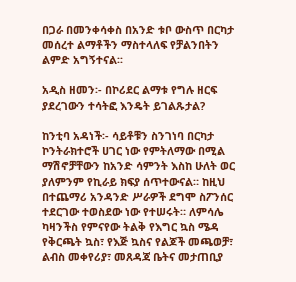በጋራ በመንቀሳቀስ በአንድ ቱቦ ውስጥ በርካታ መሰረተ ልማቶችን ማስተላለፍ የቻልንበትን ልምድ አግኝተናል፡፡

አዲስ ዘመን፡- በኮሪደር ልማቱ የግሉ ዘርፍ ያደረገውን ተሳትፎ እንዴት ይገልጹታል?

ከንቲባ አዳነች፡- ሳይቶቹን ስንገነባ በርካታ ኮንትራክተሮች ሀገር ነው የምትለማው በሚል ማሽኖቻቸውን ከአንድ ሳምንት እስከ ሁለት ወር ያለምንም የኪራይ ክፍያ ሰጥተውናል። ከዚህ በተጨማሪ አንዳንድ ሥራዎች ደግሞ ስፖንሰር ተደርገው ተወስደው ነው የተሠሩት። ለምሳሌ ካዛንችስ የምናየው ትልቅ የእግር ኳስ ሜዳ የቅርጫት ኳስ፣ የእጅ ኳስና የልጆች መጫወቻ፣ ልብስ መቀየሪያ፣ መጸዳጃ ቤትና መታጠቢያ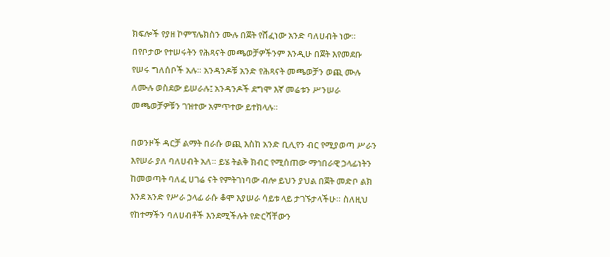ክፍሎች የያዘ ኮምፕሌክስን ሙሉ በጀት የሸፈነው አንድ ባለሀብት ነው። በየቦታው የተሠሩትን የሕጻናት መጫወቻዎችንም እንዲሁ በጀት እየመደቡ የሠሩ ግለሰቦች አሉ። አንዳንዶቹ አንድ የሕጻናት መጫወቻን ወጪ ሙሉ ለሙሉ ወስደው ይሠራሉ፤ አንዳንዶች ደግሞ እኛ መሬቱን ሥንሠራ መጫወቻዎቹን ገዝተው አምጥተው ይተክላሉ።

በወንዞች ዳርቻ ልማት በራሱ ወጪ እስከ አንድ ቢሊየን ብር የሚያወጣ ሥራን እየሠራ ያለ ባለሀብት አለ። ይሄ ትልቅ ክብር የሚሰጠው ማኅበራዊ ኃላፊነትን ከመወጣት ባለፈ ሀገሬ ናት የምትገነባው ብሎ ይህን ያህል በጀት መድቦ ልክ እንደ አንድ የሥራ ኃላፊ ራሱ ቆሞ እያሠራ ሳይቱ ላይ ታገኙታላችሁ። ስለዚህ የከተማችን ባለሀብቶች እንደሚችሉት የድርሻቸውን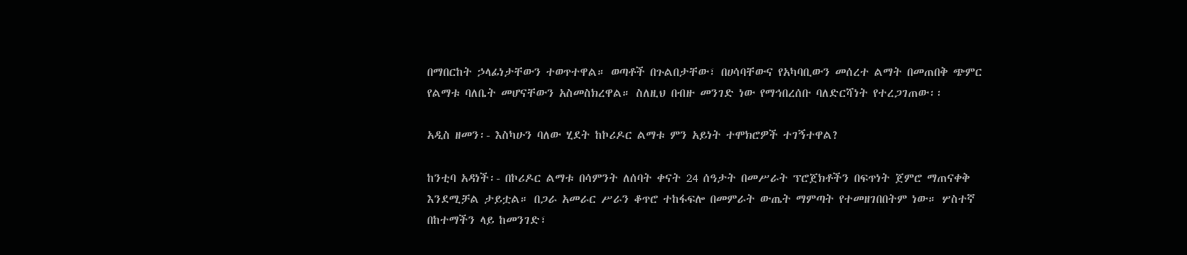በማበርከት ኃላፊነታቸውን ተወጥተዋል። ወጣቶች በጉልበታቸው፣ በሀሳባቸውና የአካባቢውን መሰረተ ልማት በመጠበቅ ጭምር የልማቱ ባለቤት መሆናቸውን አስመስክረዋል። ስለዚህ በብዙ መንገድ ነው የማኅበረሰቡ ባለድርሻነት የተረጋገጠው፡፡

አዲስ ዘመን፡- እስካሁን ባለው ሂደት ከኮሪዶር ልማቱ ምን አይነት ተሞክሮዎች ተገኝተዋል?

ከንቲባ አዳነች፡- በኮሪዶር ልማቱ በሳምንት ለሰባት ቀናት 24 ሰዓታት በመሥራት ፕሮጀክቶችን በፍጥነት ጀምሮ ማጠናቀቅ እንደሚቻል ታይቷል። በጋራ አመራር ሥራን ቆጥሮ ተከፋፍሎ በመምራት ውጤት ማምጣት የተመዘገበበትም ነው። ሦስተኛ በከተማችን ላይ ከመንገድ፣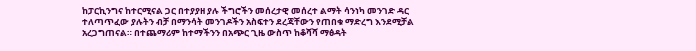ከፓርኪንግና ከተርሚናል ጋር በተያያዘ ያሉ ችግሮችን መሰረታዊ መሰረተ ልማት ሳንነካ መንገድ ዳር ተለጣጥፈው ያሉትን ብቻ በማንሳት መንገዶችን አስፍተን ደረጃቸውን የጠበቁ ማድረግ እንደሚቻል አረጋግጠናል። በተጨማሪም ከተማችንን በአጭር ጊዜ ውስጥ ከቆሻሻ ማፅዳት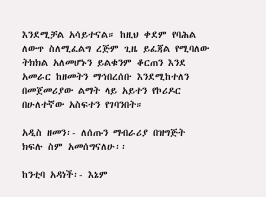እንደሚቻል አሳይተናል። ከዚህ ቀደም የባሕል ለውጥ ስለሚፈልግ ረጅም ጊዜ ይፈጃል የሚባለው ትክክል አለመሆኑን ይልቁንም ቆርጠን እንደ አመራር ከዘመትን ማኅበረሰቡ እንደሚከተለን በመጀመሪያው ልማት ላይ አይተን የኮሪዶር በሁለተኛው አስፍተን የገባንበት።

አዲስ ዘመን፡- ለሰጡን ማብራሪያ በዝግጅት ክፍሉ ስም አመሰግናለሁ፡፡

ከንቲባ አዳነች፡- እኔም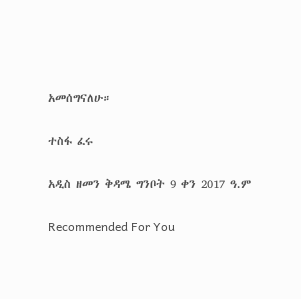አመሰግናለሁ።

ተስፋ ፈሩ

አዲስ ዘመን ቅዳሜ ግንቦት 9 ቀን 2017 ዓ.ም

Recommended For You